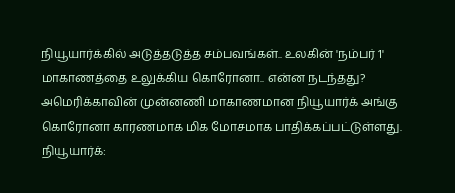நியூயார்க்கில் அடுத்தடுத்த சம்பவங்கள்.. உலகின் 'நம்பர் 1' மாகாணத்தை உலுக்கிய கொரோனா.. என்ன நடந்தது?
அமெரிக்காவின் முன்னணி மாகாணமான நியூயார்க் அங்கு கொரோனா காரணமாக மிக மோசமாக பாதிக்கப்பட்டுள்ளது.
நியூயார்க்: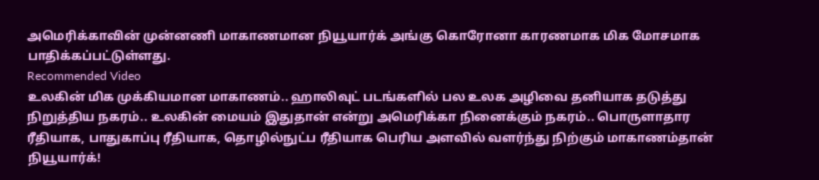அமெரிக்காவின் முன்னணி மாகாணமான நியூயார்க் அங்கு கொரோனா காரணமாக மிக மோசமாக பாதிக்கப்பட்டுள்ளது.
Recommended Video
உலகின் மிக முக்கியமான மாகாணம்.. ஹாலிவுட் படங்களில் பல உலக அழிவை தனியாக தடுத்து நிறுத்திய நகரம்.. உலகின் மையம் இதுதான் என்று அமெரிக்கா நினைக்கும் நகரம்.. பொருளாதார ரீதியாக, பாதுகாப்பு ரீதியாக, தொழில்நுட்ப ரீதியாக பெரிய அளவில் வளர்ந்து நிற்கும் மாகாணம்தான் நியூயார்க்!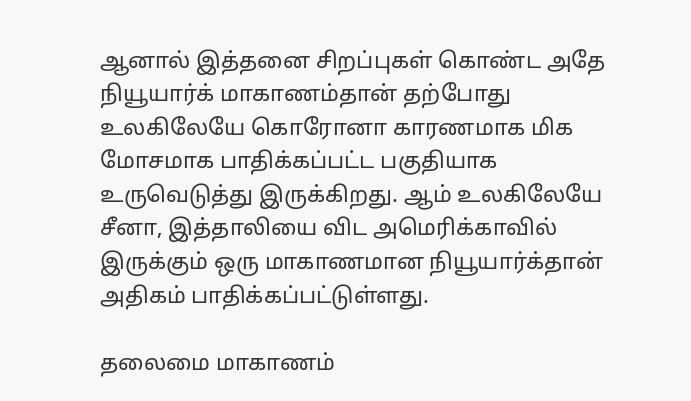ஆனால் இத்தனை சிறப்புகள் கொண்ட அதே நியூயார்க் மாகாணம்தான் தற்போது உலகிலேயே கொரோனா காரணமாக மிக மோசமாக பாதிக்கப்பட்ட பகுதியாக உருவெடுத்து இருக்கிறது. ஆம் உலகிலேயே சீனா, இத்தாலியை விட அமெரிக்காவில் இருக்கும் ஒரு மாகாணமான நியூயார்க்தான் அதிகம் பாதிக்கப்பட்டுள்ளது.

தலைமை மாகாணம்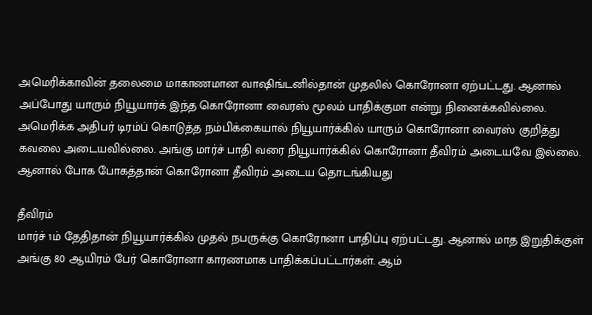அமெரிக்காவின் தலைமை மாகாணமான வாஷிங்டனில்தான் முதலில் கொரோனா ஏற்பட்டது. ஆனால் அப்போது யாரும் நியூயார்க் இந்த கொரோனா வைரஸ் மூலம் பாதிக்குமா என்று நினைக்கவில்லை. அமெரிக்க அதிபர் டிரம்ப் கொடுத்த நம்பிக்கையால் நியூயார்க்கில் யாரும் கொரோனா வைரஸ் குறித்து கவலை அடையவில்லை. அங்கு மார்ச் பாதி வரை நியூயார்க்கில் கொரோனா தீவிரம் அடையவே இல்லை. ஆனால் போக போகத்தான் கொரோனா தீவிரம் அடைய தொடங்கியது

தீவிரம்
மார்ச் 1ம் தேதிதான் நியூயார்க்கில் முதல் நபருக்கு கொரோனா பாதிப்பு ஏற்பட்டது. ஆனால் மாத இறுதிக்குள் அங்கு 80 ஆயிரம் பேர் கொரோனா காரணமாக பாதிக்கப்பட்டார்கள். ஆம்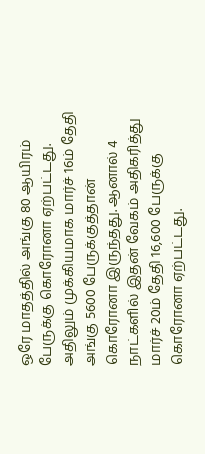ஒரே மாதத்தில் அங்கு 80 ஆயிரம் பேருக்கு கொரோனா ஏற்பட்டது. அதிலும் முக்கியமாக மார்ச் 16ம் தேதி அங்கு 5600 பேருக்குத்தான் கொரோனா இருந்தது. ஆனால் 4 நாட்களில் இதன் வேகம் அதிகரித்து மார்ச் 20ம் தேதி 16,600 பேருக்கு கொரோனா ஏற்பட்டது.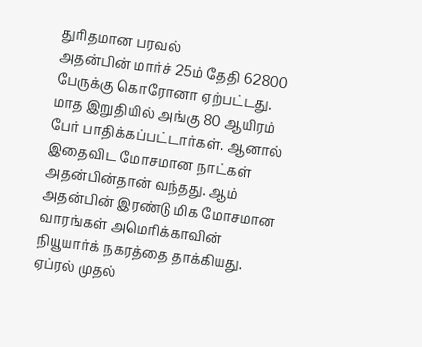துரிதமான பரவல்
அதன்பின் மார்ச் 25ம் தேதி 62800 பேருக்கு கொரோனா ஏற்பட்டது. மாத இறுதியில் அங்கு 80 ஆயிரம் பேர் பாதிக்கப்பட்டார்கள். ஆனால் இதைவிட மோசமான நாட்கள் அதன்பின்தான் வந்தது. ஆம் அதன்பின் இரண்டு மிக மோசமான வாரங்கள் அமெரிக்காவின் நியூயார்க் நகரத்தை தாக்கியது. ஏப்ரல் முதல்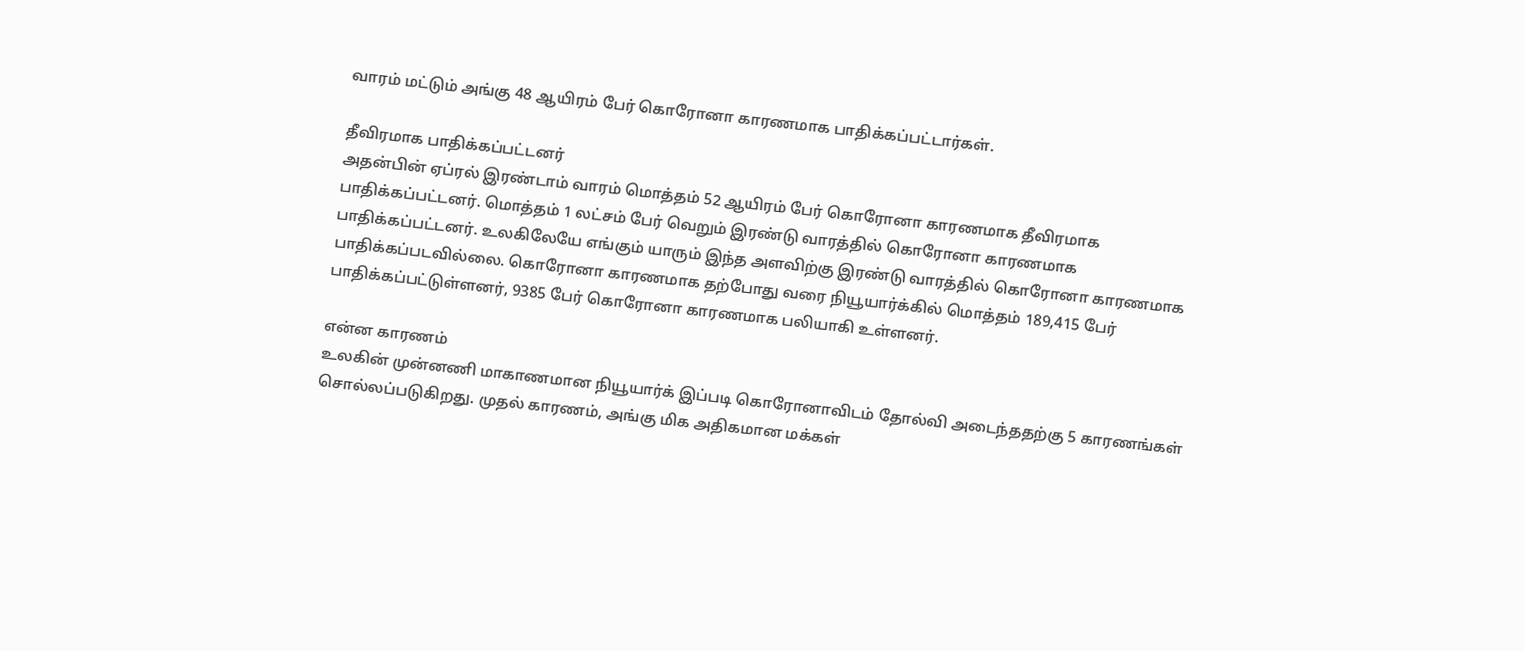வாரம் மட்டும் அங்கு 48 ஆயிரம் பேர் கொரோனா காரணமாக பாதிக்கப்பட்டார்கள்.

தீவிரமாக பாதிக்கப்பட்டனர்
அதன்பின் ஏப்ரல் இரண்டாம் வாரம் மொத்தம் 52 ஆயிரம் பேர் கொரோனா காரணமாக தீவிரமாக பாதிக்கப்பட்டனர். மொத்தம் 1 லட்சம் பேர் வெறும் இரண்டு வாரத்தில் கொரோனா காரணமாக பாதிக்கப்பட்டனர். உலகிலேயே எங்கும் யாரும் இந்த அளவிற்கு இரண்டு வாரத்தில் கொரோனா காரணமாக பாதிக்கப்படவில்லை. கொரோனா காரணமாக தற்போது வரை நியூயார்க்கில் மொத்தம் 189,415 பேர் பாதிக்கப்பட்டுள்ளனர், 9385 பேர் கொரோனா காரணமாக பலியாகி உள்ளனர்.

என்ன காரணம்
உலகின் முன்னணி மாகாணமான நியூயார்க் இப்படி கொரோனாவிடம் தோல்வி அடைந்ததற்கு 5 காரணங்கள் சொல்லப்படுகிறது. முதல் காரணம், அங்கு மிக அதிகமான மக்கள்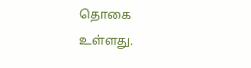தொகை உள்ளது.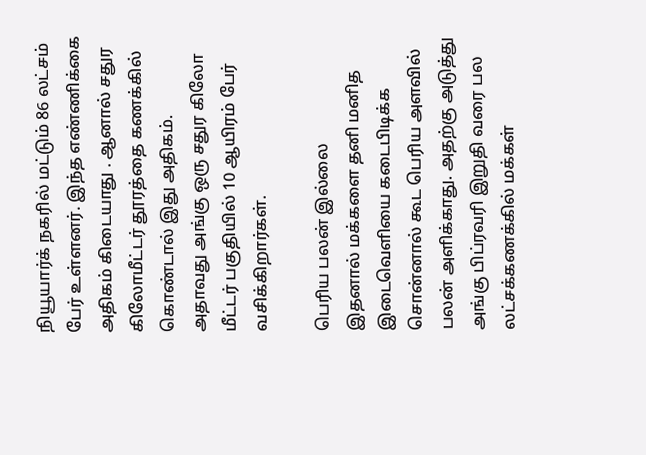நியூயார்க் நகரில் மட்டும் 86 லட்சம் பேர் உள்ளனர். இந்த எண்ணிக்கை அதிகம் கிடையாது . ஆனால் சதுர கிலோமீட்டர் தூரத்தை கணக்கில் கொண்டால் இது அதிகம். அதாவது அங்கு ஒரு சதுர கிலோ மீட்டர் பகுதியில் 10 ஆயிரம் பேர் வசிக்கிறார்கள்.

பெரிய பலன் இல்லை
இதனால் மக்களை தனி மனித இடைவெளியை கடைபிடிக்க சொன்னால் கூட பெரிய அளவில் பலன் அளிக்காது. அதற்கு அடுத்து அங்கு பிப்ரவரி இறுதி வரை பல லட்சக்கணக்கில் மக்கள்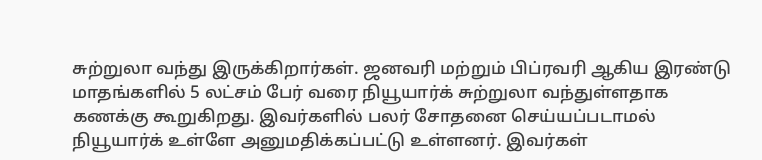சுற்றுலா வந்து இருக்கிறார்கள். ஜனவரி மற்றும் பிப்ரவரி ஆகிய இரண்டு மாதங்களில் 5 லட்சம் பேர் வரை நியூயார்க் சுற்றுலா வந்துள்ளதாக கணக்கு கூறுகிறது. இவர்களில் பலர் சோதனை செய்யப்படாமல் நியூயார்க் உள்ளே அனுமதிக்கப்பட்டு உள்ளனர். இவர்கள்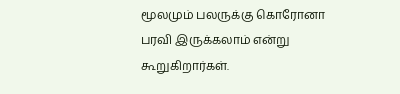மூலமும் பலருக்கு கொரோனா பரவி இருக்கலாம் என்று கூறுகிறார்கள்.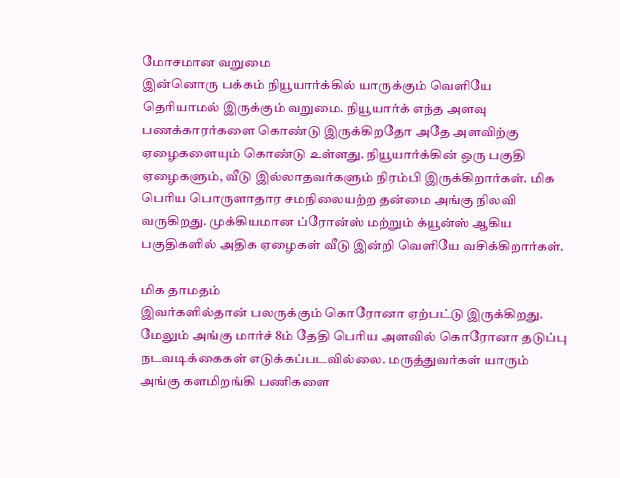மோசமான வறுமை
இன்னொரு பக்கம் நியூயார்க்கில் யாருக்கும் வெளியே தெரியாமல் இருக்கும் வறுமை. நியூயார்க் எந்த அளவு பணக்காரர்களை கொண்டு இருக்கிறதோ அதே அளவிற்கு ஏழைகளையும் கொண்டு உள்ளது. நியூயார்க்கின் ஒரு பகுதி ஏழைகளும், வீடு இல்லாதவர்களும் நிரம்பி இருக்கிறார்கள். மிக பெரிய பொருளாதார சமநிலையற்ற தன்மை அங்கு நிலவி வருகிறது. முக்கியமான ப்ரோன்ஸ் மற்றும் க்யூன்ஸ் ஆகிய பகுதிகளில் அதிக ஏழைகள் வீடு இன்றி வெளியே வசிக்கிறார்கள்.

மிக தாமதம்
இவர்களில்தான் பலருக்கும் கொரோனா ஏற்பட்டு இருக்கிறது. மேலும் அங்கு மார்ச் 8ம் தேதி பெரிய அளவில் கொரோனா தடுப்பு நடவடிக்கைகள் எடுக்கப்படவில்லை. மருத்துவர்கள் யாரும் அங்கு களமிறங்கி பணிகளை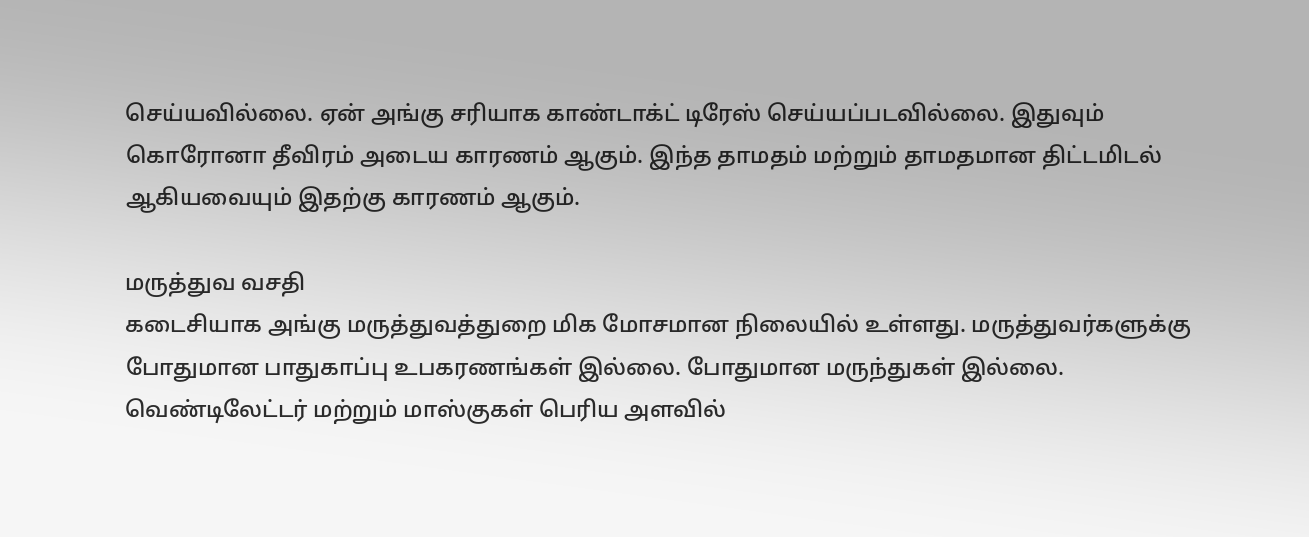செய்யவில்லை. ஏன் அங்கு சரியாக காண்டாக்ட் டிரேஸ் செய்யப்படவில்லை. இதுவும் கொரோனா தீவிரம் அடைய காரணம் ஆகும். இந்த தாமதம் மற்றும் தாமதமான திட்டமிடல் ஆகியவையும் இதற்கு காரணம் ஆகும்.

மருத்துவ வசதி
கடைசியாக அங்கு மருத்துவத்துறை மிக மோசமான நிலையில் உள்ளது. மருத்துவர்களுக்கு போதுமான பாதுகாப்பு உபகரணங்கள் இல்லை. போதுமான மருந்துகள் இல்லை. வெண்டிலேட்டர் மற்றும் மாஸ்குகள் பெரிய அளவில்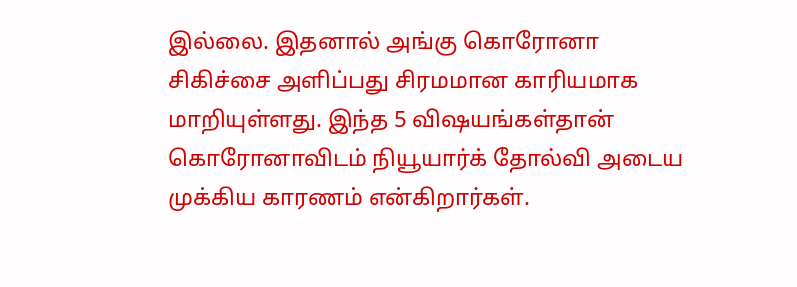இல்லை. இதனால் அங்கு கொரோனா சிகிச்சை அளிப்பது சிரமமான காரியமாக மாறியுள்ளது. இந்த 5 விஷயங்கள்தான் கொரோனாவிடம் நியூயார்க் தோல்வி அடைய முக்கிய காரணம் என்கிறார்கள்.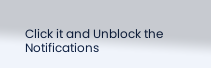Click it and Unblock the Notifications